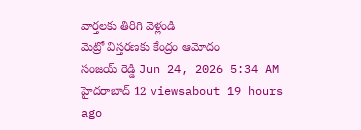వార్తలకు తిరిగి వెళ్లండి
మెట్రో విస్తరణకు కేంద్రం ఆమోదం
సంజయ్ రెడ్డి Jun 24, 2026 5:34 AM హైదరాబాద్ 12 viewsabout 19 hours ago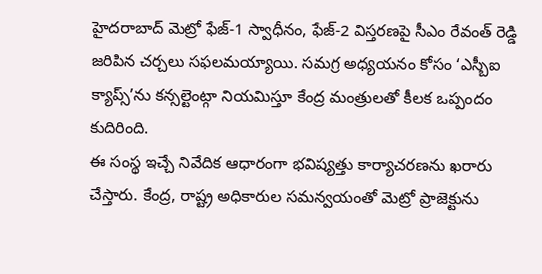హైదరాబాద్ మెట్రో ఫేజ్-1 స్వాధీనం, ఫేజ్-2 విస్తరణపై సీఎం రేవంత్ రెడ్డి జరిపిన చర్చలు సఫలమయ్యాయి. సమగ్ర అధ్యయనం కోసం ‘ఎస్బీఐ క్యాప్స్’ను కన్సల్టెంట్గా నియమిస్తూ కేంద్ర మంత్రులతో కీలక ఒప్పందం కుదిరింది.
ఈ సంస్థ ఇచ్చే నివేదిక ఆధారంగా భవిష్యత్తు కార్యాచరణను ఖరారు చేస్తారు. కేంద్ర, రాష్ట్ర అధికారుల సమన్వయంతో మెట్రో ప్రాజెక్టును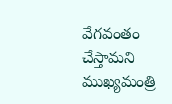వేగవంతం చేస్తామని ముఖ్యమంత్రి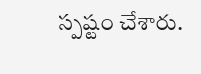స్పష్టం చేశారు.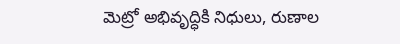మెట్రో అభివృద్ధికి నిధులు, రుణాల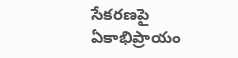సేకరణపై ఏకాభిప్రాయం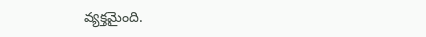వ్యక్తమైంది.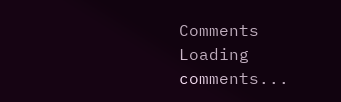Comments
Loading comments...